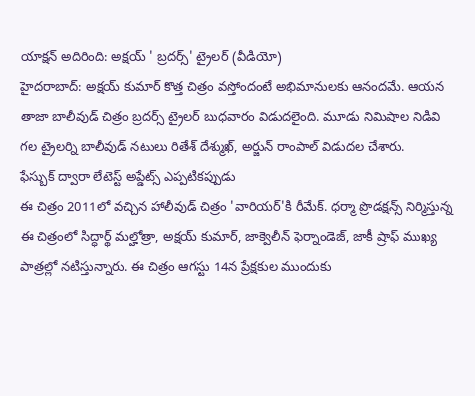యాక్షన్ అదిరింది: అక్షయ్ ' బ్రదర్స్' ట్రైలర్ (వీడియో)
హైదరాబాద్: అక్షయ్ కుమార్ కొత్త చిత్రం వస్తోందంటే అభిమానులకు ఆనందమే. ఆయన తాజా బాలీవుడ్ చిత్రం బ్రదర్స్ ట్రైలర్ బుధవారం విడుదలైంది. మూడు నిమిషాల నిడివి గల ట్రైలర్ని బాలీవుడ్ నటులు రితేశ్ దేశ్ముఖ్, అర్జున్ రాంపాల్ విడుదల చేశారు.
ఫేస్బుక్ ద్వారా లేటెస్ట్ అప్డేట్స్ ఎప్పటికప్పుడు
ఈ చిత్రం 2011లో వచ్చిన హాలీవుడ్ చిత్రం 'వారియర్'కి రీమేక్. ధర్మా ప్రొడక్షన్స్ నిర్మిస్తున్న ఈ చిత్రంలో సిద్ధార్థ్ మల్హోత్రా, అక్షయ్ కుమార్, జాక్వెలీన్ ఫెర్నాండెజ్, జాకీ ష్రాఫ్ ముఖ్య పాత్రల్లో నటిస్తున్నారు. ఈ చిత్రం ఆగస్టు 14న ప్రేక్షకుల ముందుకు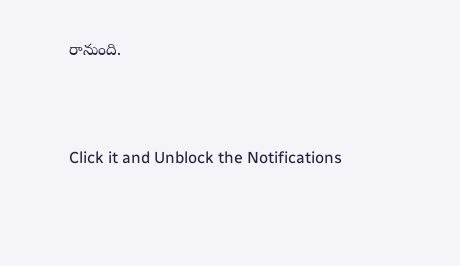రానుంది.



Click it and Unblock the Notifications